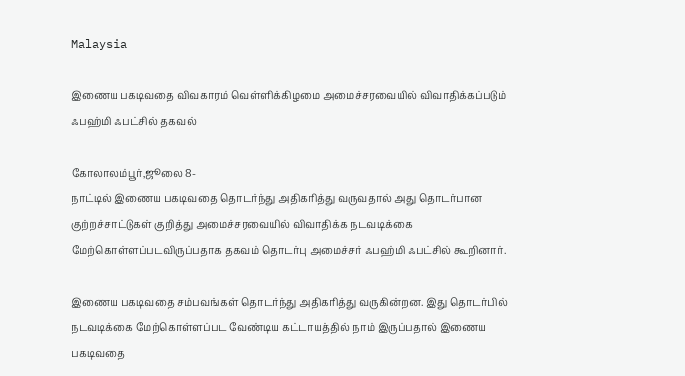Malaysia

இணைய பகடிவதை விவகாரம் வெள்ளிக்கிழமை அமைச்சரவையில் விவாதிக்கப்படும் ஃபஹ்மி ஃபட்சில் தகவல்

கோலாலம்பூர்,ஜூலை 8-
நாட்டில் இணைய பகடிவதை தொடர்ந்து அதிகரித்து வருவதால் அது தொடர்பான குற்றச்சாட்டுகள் குறித்து அமைச்சரவையில் விவாதிக்க நடவடிக்கை மேற்கொள்ளப்படவிருப்பதாக தகவம் தொடர்பு அமைச்சர் ஃபஹ்மி ஃபட்சில் கூறினார்.

இணைய பகடிவதை சம்பவங்கள் தொடர்ந்து அதிகரித்து வருகின்றன. இது தொடர்பில் நடவடிக்கை மேற்கொள்ளப்பட வேண்டிய கட்டாயத்தில் நாம் இருப்பதால் இணைய பகடிவதை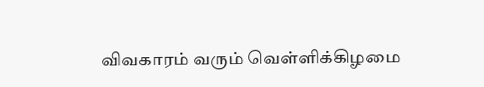விவகாரம் வரும் வெள்ளிக்கிழமை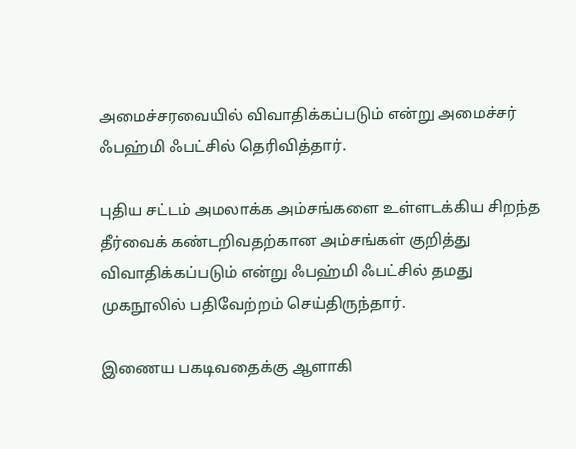அமைச்சரவையில் விவாதிக்கப்படும் என்று அமைச்சர் ஃபஹ்மி ஃபட்சில் தெரிவித்தார்.

புதிய சட்டம் அமலாக்க அம்சங்களை உள்ளடக்கிய சிறந்த தீர்வைக் கண்டறிவதற்கான அம்சங்கள் குறித்து விவாதிக்கப்படும் என்று ஃபஹ்மி ஃபட்சில் தமது முகநூலில் பதிவேற்றம் செய்திருந்தார்.

இணைய பகடிவதைக்கு ஆளாகி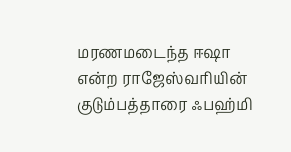மரணமடைந்த ஈஷா என்ற ராஜேஸ்வரியின் குடும்பத்தாரை ஃபஹ்மி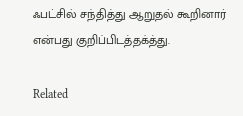ஃபட்சில் சந்தித்து ஆறுதல் கூறினார் என்பது குறிப்பிடத்தக்த்து.

Related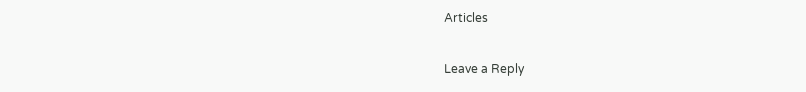Articles

Leave a Reply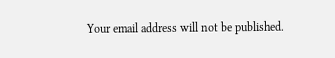Your email address will not be published.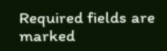Required fields are marked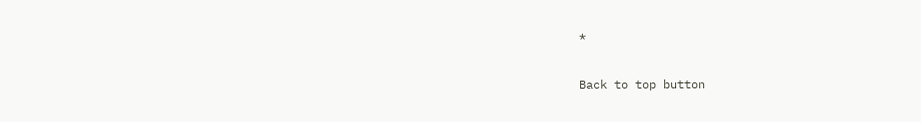*

Back to top button